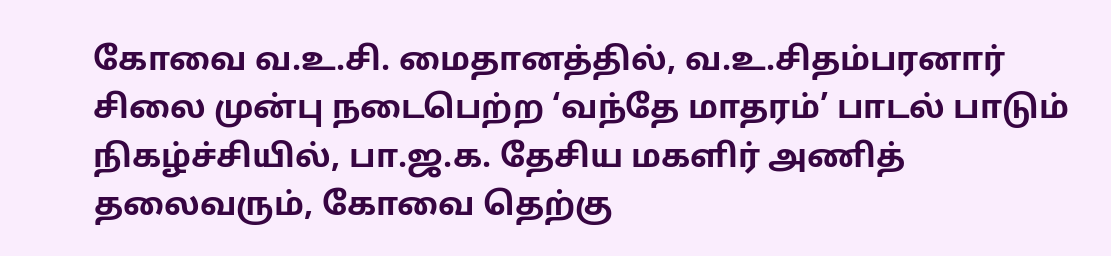கோவை வ.உ.சி. மைதானத்தில், வ.உ.சிதம்பரனார் சிலை முன்பு நடைபெற்ற ‘வந்தே மாதரம்’ பாடல் பாடும் நிகழ்ச்சியில், பா.ஜ.க. தேசிய மகளிர் அணித் தலைவரும், கோவை தெற்கு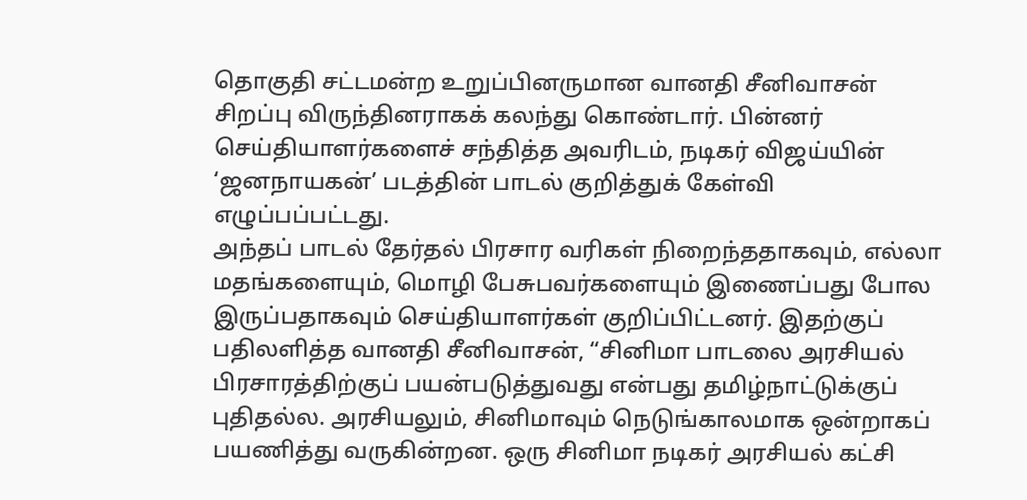தொகுதி சட்டமன்ற உறுப்பினருமான வானதி சீனிவாசன் சிறப்பு விருந்தினராகக் கலந்து கொண்டார். பின்னர் செய்தியாளர்களைச் சந்தித்த அவரிடம், நடிகர் விஜய்யின் ‘ஜனநாயகன்’ படத்தின் பாடல் குறித்துக் கேள்வி எழுப்பப்பட்டது.
அந்தப் பாடல் தேர்தல் பிரசார வரிகள் நிறைந்ததாகவும், எல்லா மதங்களையும், மொழி பேசுபவர்களையும் இணைப்பது போல இருப்பதாகவும் செய்தியாளர்கள் குறிப்பிட்டனர். இதற்குப் பதிலளித்த வானதி சீனிவாசன், “சினிமா பாடலை அரசியல் பிரசாரத்திற்குப் பயன்படுத்துவது என்பது தமிழ்நாட்டுக்குப் புதிதல்ல. அரசியலும், சினிமாவும் நெடுங்காலமாக ஒன்றாகப் பயணித்து வருகின்றன. ஒரு சினிமா நடிகர் அரசியல் கட்சி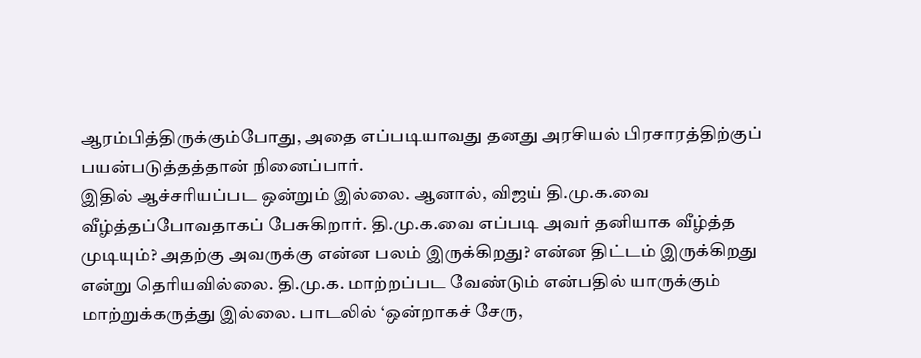ஆரம்பித்திருக்கும்போது, அதை எப்படியாவது தனது அரசியல் பிரசாரத்திற்குப் பயன்படுத்தத்தான் நினைப்பார்.
இதில் ஆச்சரியப்பட ஒன்றும் இல்லை. ஆனால், விஜய் தி.மு.க.வை வீழ்த்தப்போவதாகப் பேசுகிறார். தி.மு.க.வை எப்படி அவர் தனியாக வீழ்த்த முடியும்? அதற்கு அவருக்கு என்ன பலம் இருக்கிறது? என்ன திட்டம் இருக்கிறது என்று தெரியவில்லை. தி.மு.க. மாற்றப்பட வேண்டும் என்பதில் யாருக்கும் மாற்றுக்கருத்து இல்லை. பாடலில் ‘ஒன்றாகச் சேரு,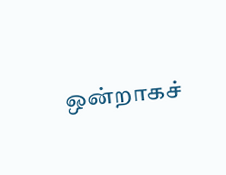ஒன்றாகச்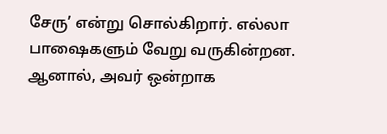சேரு’ என்று சொல்கிறார். எல்லா பாஷைகளும் வேறு வருகின்றன. ஆனால், அவர் ஒன்றாக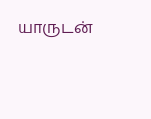யாருடன்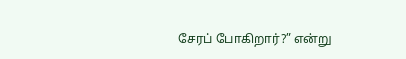சேரப் போகிறார்?” என்று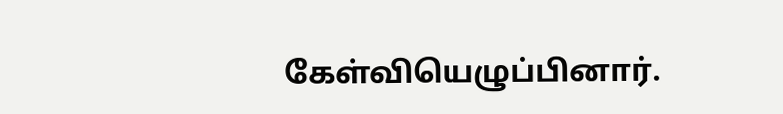கேள்வியெழுப்பினார்.